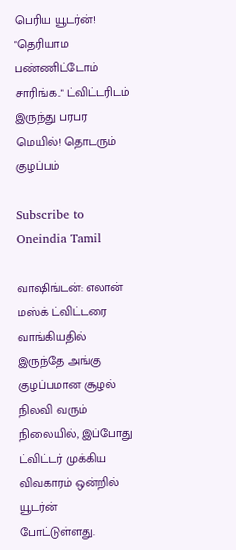பெரிய யூடர்ன்! "தெரியாம பண்ணிட்டோம் சாரிங்க.." ட்விட்டரிடம் இருந்து பரபர மெயில்! தொடரும் குழப்பம்

Subscribe to Oneindia Tamil

வாஷிங்டன்: எலான் மஸ்க் ட்விட்டரை வாங்கியதில் இருந்தே அங்கு குழப்பமான சூழல் நிலவி வரும் நிலையில், இப்போது ட்விட்டர் முக்கிய விவகாரம் ஒன்றில் யூடர்ன் போட்டுள்ளது.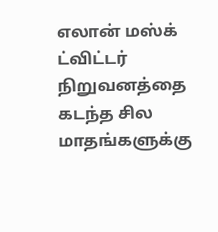எலான் மஸ்க் ட்விட்டர் நிறுவனத்தை கடந்த சில மாதங்களுக்கு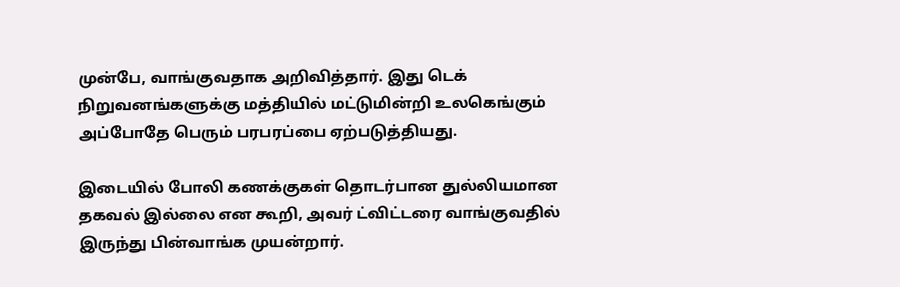முன்பே, வாங்குவதாக அறிவித்தார். இது டெக் நிறுவனங்களுக்கு மத்தியில் மட்டுமின்றி உலகெங்கும் அப்போதே பெரும் பரபரப்பை ஏற்படுத்தியது.

இடையில் போலி கணக்குகள் தொடர்பான துல்லியமான தகவல் இல்லை என கூறி, அவர் ட்விட்டரை வாங்குவதில் இருந்து பின்வாங்க முயன்றார்.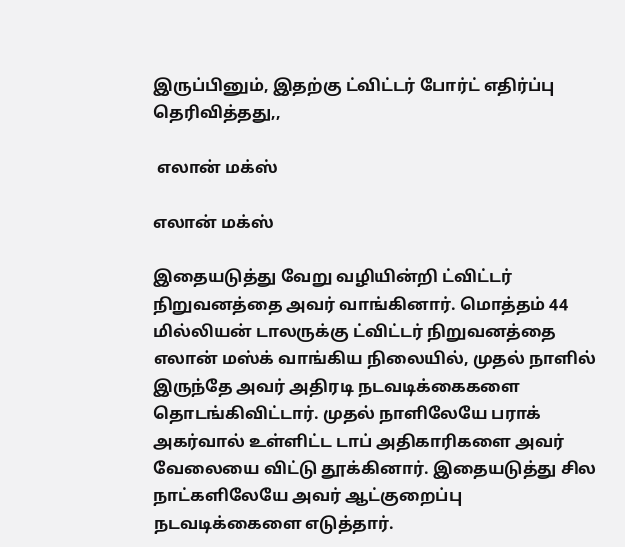இருப்பினும், இதற்கு ட்விட்டர் போர்ட் எதிர்ப்பு தெரிவித்தது,,

 எலான் மக்ஸ்

எலான் மக்ஸ்

இதையடுத்து வேறு வழியின்றி ட்விட்டர் நிறுவனத்தை அவர் வாங்கினார். மொத்தம் 44 மில்லியன் டாலருக்கு ட்விட்டர் நிறுவனத்தை எலான் மஸ்க் வாங்கிய நிலையில், முதல் நாளில் இருந்தே அவர் அதிரடி நடவடிக்கைகளை தொடங்கிவிட்டார். முதல் நாளிலேயே பராக் அகர்வால் உள்ளிட்ட டாப் அதிகாரிகளை அவர் வேலையை விட்டு தூக்கினார். இதையடுத்து சில நாட்களிலேயே அவர் ஆட்குறைப்பு நடவடிக்கைளை எடுத்தார்.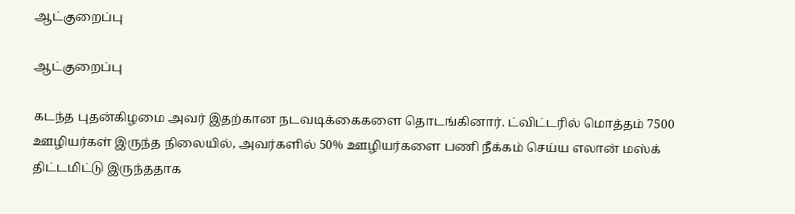ஆட்குறைப்பு

ஆட்குறைப்பு

கடந்த புதன்கிழமை அவர் இதற்கான நடவடிக்கைகளை தொடங்கினார். ட்விட்டரில் மொத்தம் 7500 ஊழியர்கள் இருந்த நிலையில், அவர்களில் 50% ஊழியர்களை பணி நீக்கம் செய்ய எலான் மஸ்க் திட்டமிட்டு இருந்ததாக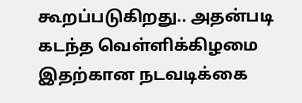கூறப்படுகிறது.. அதன்படி கடந்த வெள்ளிக்கிழமை இதற்கான நடவடிக்கை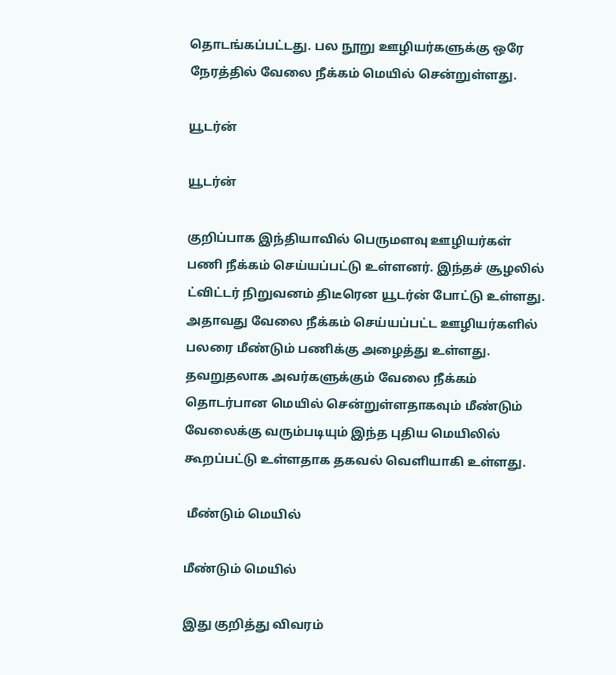தொடங்கப்பட்டது. பல நூறு ஊழியர்களுக்கு ஒரே நேரத்தில் வேலை நீக்கம் மெயில் சென்றுள்ளது.

யூடர்ன்

யூடர்ன்

குறிப்பாக இந்தியாவில் பெருமளவு ஊழியர்கள் பணி நீக்கம் செய்யப்பட்டு உள்ளனர். இந்தச் சூழலில் ட்விட்டர் நிறுவனம் திடீரென யூடர்ன் போட்டு உள்ளது. அதாவது வேலை நீக்கம் செய்யப்பட்ட ஊழியர்களில் பலரை மீண்டும் பணிக்கு அழைத்து உள்ளது. தவறுதலாக அவர்களுக்கும் வேலை நீக்கம் தொடர்பான மெயில் சென்றுள்ளதாகவும் மீண்டும் வேலைக்கு வரும்படியும் இந்த புதிய மெயிலில் கூறப்பட்டு உள்ளதாக தகவல் வெளியாகி உள்ளது.

 மீண்டும் மெயில்

மீண்டும் மெயில்

இது குறித்து விவரம்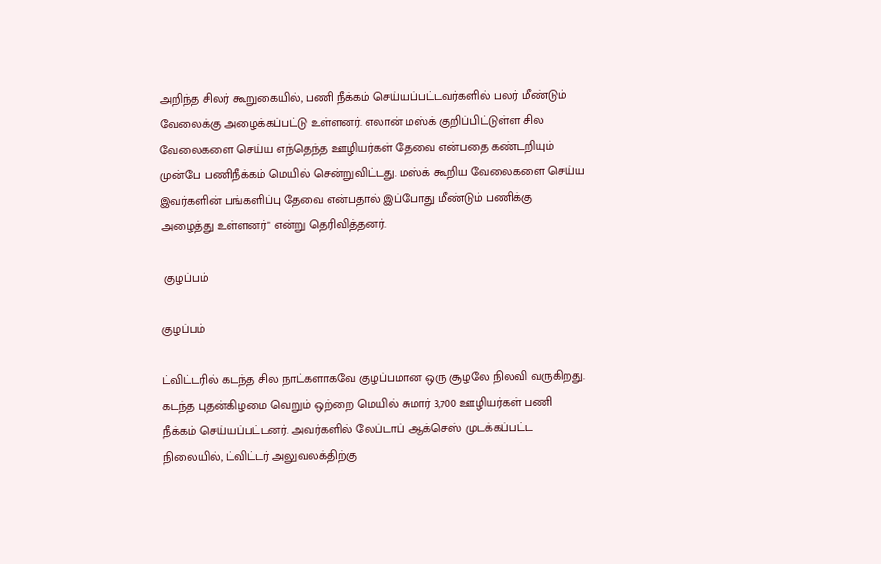அறிந்த சிலர் கூறுகையில், பணி நீக்கம் செய்யப்பட்டவர்களில் பலர் மீண்டும் வேலைக்கு அழைக்கப்பட்டு உள்ளனர். எலான் மஸ்க் குறிப்பிட்டுள்ள சில வேலைகளை செய்ய எந்தெந்த ஊழியர்கள் தேவை என்பதை கண்டறியும் முன்பே பணிநீக்கம் மெயில் சென்றுவிட்டது. மஸ்க் கூறிய வேலைகளை செய்ய இவர்களின் பங்களிப்பு தேவை என்பதால் இப்போது மீண்டும் பணிக்கு அழைத்து உள்ளனர்" என்று தெரிவித்தனர்.

 குழப்பம்

குழப்பம்

ட்விட்டரில் கடந்த சில நாட்களாகவே குழப்பமான ஒரு சூழலே நிலவி வருகிறது. கடந்த புதன்கிழமை வெறும் ஒற்றை மெயில் சுமார் 3,700 ஊழியர்கள் பணி நீக்கம் செய்யப்பட்டனர். அவர்களில் லேப்டாப் ஆக்செஸ் முடக்கப்பட்ட நிலையில், ட்விட்டர் அலுவலக்திற்கு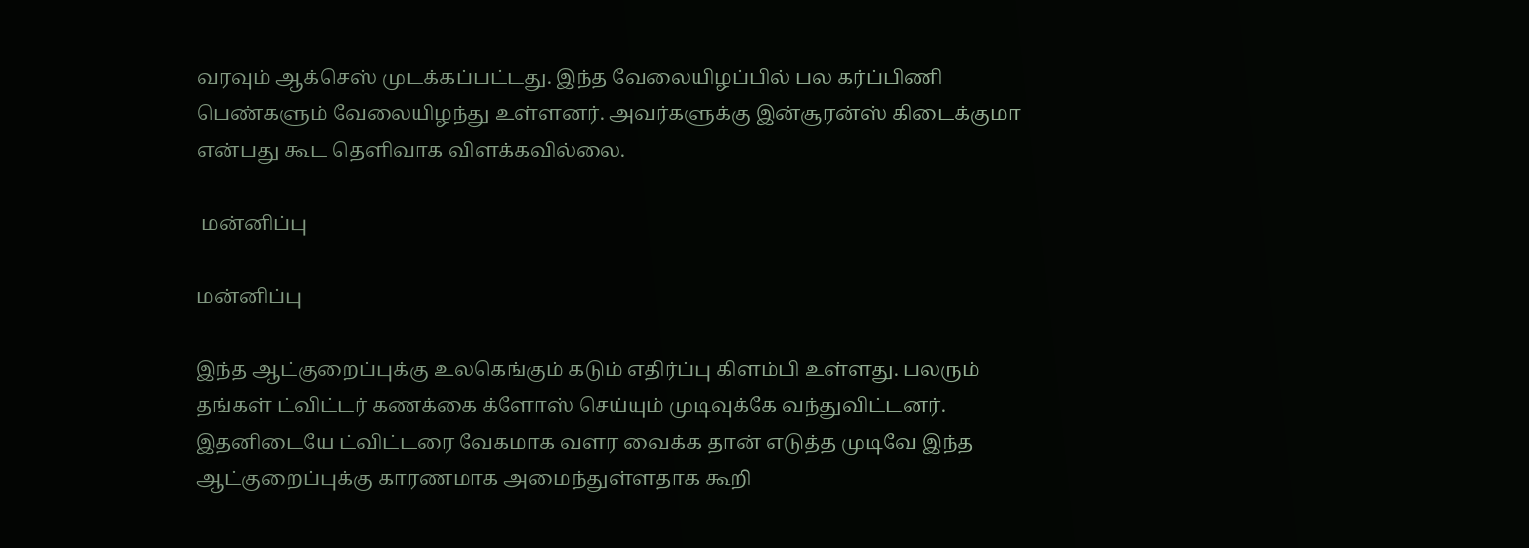வரவும் ஆக்செஸ் முடக்கப்பட்டது. இந்த வேலையிழப்பில் பல கர்ப்பிணி பெண்களும் வேலையிழந்து உள்ளனர். அவர்களுக்கு இன்சூரன்ஸ் கிடைக்குமா என்பது கூட தெளிவாக விளக்கவில்லை.

 மன்னிப்பு

மன்னிப்பு

இந்த ஆட்குறைப்புக்கு உலகெங்கும் கடும் எதிர்ப்பு கிளம்பி உள்ளது. பலரும் தங்கள் ட்விட்டர் கணக்கை க்ளோஸ் செய்யும் முடிவுக்கே வந்துவிட்டனர். இதனிடையே ட்விட்டரை வேகமாக வளர வைக்க தான் எடுத்த முடிவே இந்த ஆட்குறைப்புக்கு காரணமாக அமைந்துள்ளதாக கூறி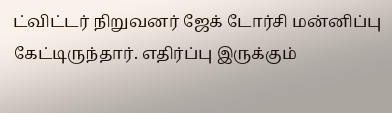ட்விட்டர் நிறுவனர் ஜேக் டோர்சி மன்னிப்பு கேட்டிருந்தார். எதிர்ப்பு இருக்கும்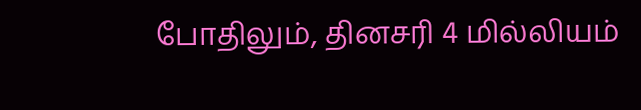போதிலும், தினசரி 4 மில்லியம்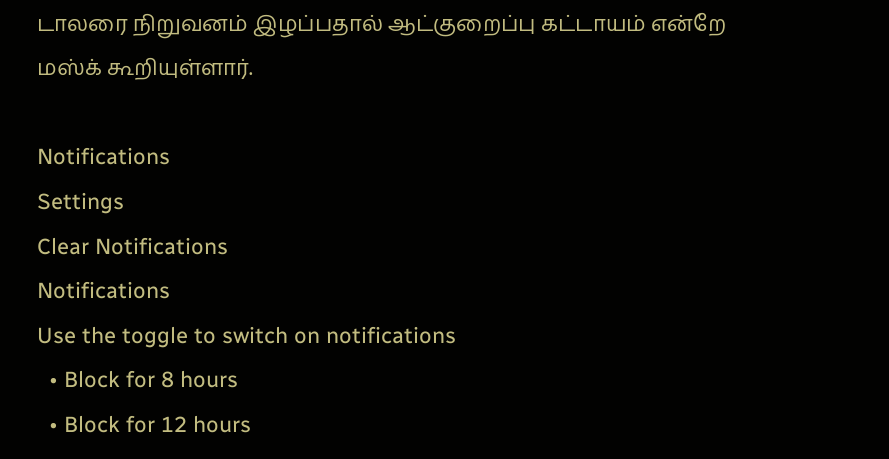டாலரை நிறுவனம் இழப்பதால் ஆட்குறைப்பு கட்டாயம் என்றே மஸ்க் கூறியுள்ளார்.

Notifications
Settings
Clear Notifications
Notifications
Use the toggle to switch on notifications
  • Block for 8 hours
  • Block for 12 hours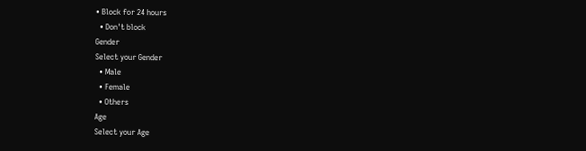• Block for 24 hours
  • Don't block
Gender
Select your Gender
  • Male
  • Female
  • Others
Age
Select your Age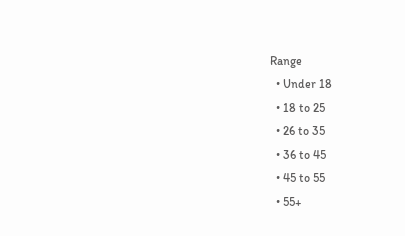Range
  • Under 18
  • 18 to 25
  • 26 to 35
  • 36 to 45
  • 45 to 55
  • 55+